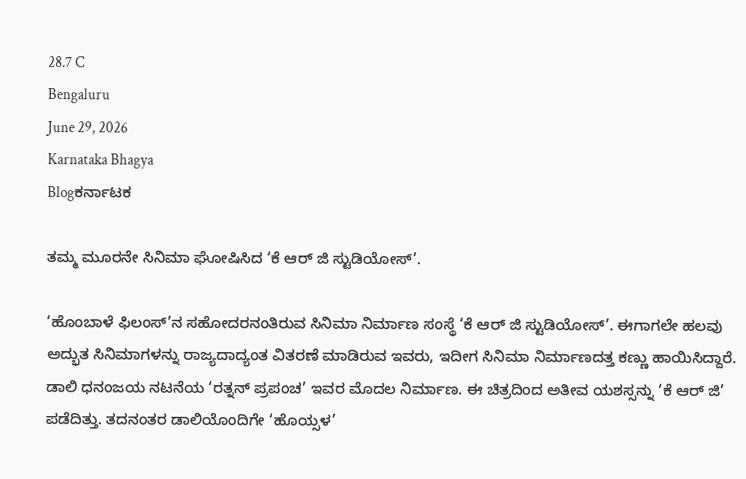28.7 C
Bengaluru
June 29, 2026
Karnataka Bhagya
Blogಕರ್ನಾಟಕ

ತಮ್ಮ ಮೂರನೇ ಸಿನಿಮಾ ಘೋಷಿಸಿದ ‘ಕೆ ಆರ್ ಜಿ ಸ್ಟುಡಿಯೋಸ್’.

‘ಹೊಂಬಾಳೆ ಫಿಲಂಸ್’ನ ಸಹೋದರನಂತಿರುವ ಸಿನಿಮಾ ನಿರ್ಮಾಣ ಸಂಸ್ಥೆ ‘ಕೆ ಆರ್ ಜಿ ಸ್ಟುಡಿಯೋಸ್’. ಈಗಾಗಲೇ ಹಲವು ಅದ್ಭುತ ಸಿನಿಮಾಗಳನ್ನು ರಾಜ್ಯದಾದ್ಯಂತ ವಿತರಣೆ ಮಾಡಿರುವ ಇವರು, ಇದೀಗ ಸಿನಿಮಾ ನಿರ್ಮಾಣದತ್ತ ಕಣ್ಣು ಹಾಯಿಸಿದ್ದಾರೆ. ಡಾಲಿ ಧನಂಜಯ ನಟನೆಯ ‘ರತ್ನನ್ ಪ್ರಪಂಚ’ ಇವರ ಮೊದಲ ನಿರ್ಮಾಣ. ಈ ಚಿತ್ರದಿಂದ ಅತೀವ ಯಶಸ್ಸನ್ನು ‘ಕೆ ಆರ್ ಜಿ’ ಪಡೆದಿತ್ತು. ತದನಂತರ ಡಾಲಿಯೊಂದಿಗೇ ‘ಹೊಯ್ಸಳ’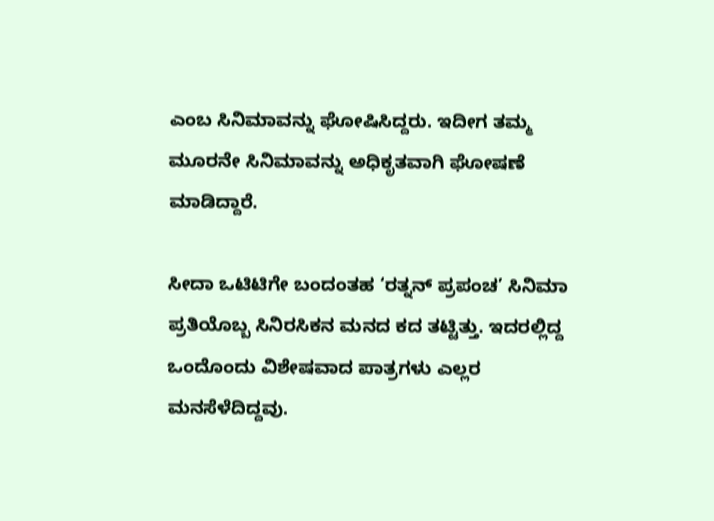ಎಂಬ ಸಿನಿಮಾವನ್ನು ಘೋಷಿಸಿದ್ದರು. ಇದೀಗ ತಮ್ಮ ಮೂರನೇ ಸಿನಿಮಾವನ್ನು ಅಧಿಕೃತವಾಗಿ ಘೋಷಣೆ ಮಾಡಿದ್ದಾರೆ.

ಸೀದಾ ಒಟಿಟಿಗೇ ಬಂದಂತಹ ‘ರತ್ನನ್ ಪ್ರಪಂಚ’ ಸಿನಿಮಾ ಪ್ರತಿಯೊಬ್ಬ ಸಿನಿರಸಿಕನ ಮನದ ಕದ ತಟ್ಟಿತ್ತು. ಇದರಲ್ಲಿದ್ದ ಒಂದೊಂದು ವಿಶೇಷವಾದ ಪಾತ್ರಗಳು ಎಲ್ಲರ ಮನಸೆಳೆದಿದ್ದವು.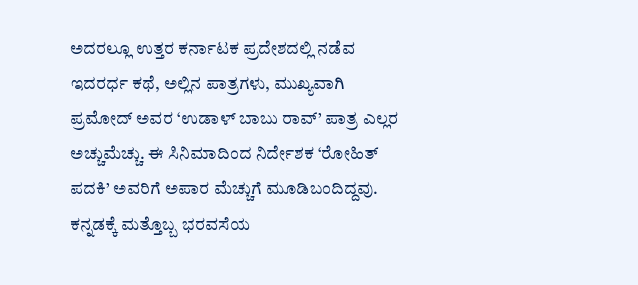ಅದರಲ್ಲೂ ಉತ್ತರ ಕರ್ನಾಟಕ ಪ್ರದೇಶದಲ್ಲಿ ನಡೆವ ಇದರರ್ಧ ಕಥೆ, ಅಲ್ಲಿನ ಪಾತ್ರಗಳು, ಮುಖ್ಯವಾಗಿ ಪ್ರಮೋದ್ ಅವರ ‘ಉಡಾಳ್ ಬಾಬು ರಾವ್’ ಪಾತ್ರ ಎಲ್ಲರ ಅಚ್ಚುಮೆಚ್ಚು. ಈ ಸಿನಿಮಾದಿಂದ ನಿರ್ದೇಶಕ ‘ರೋಹಿತ್ ಪದಕಿ’ ಅವರಿಗೆ ಅಪಾರ ಮೆಚ್ಚುಗೆ ಮೂಡಿಬಂದಿದ್ದವು. ಕನ್ನಡಕ್ಕೆ ಮತ್ತೊಬ್ಬ ಭರವಸೆಯ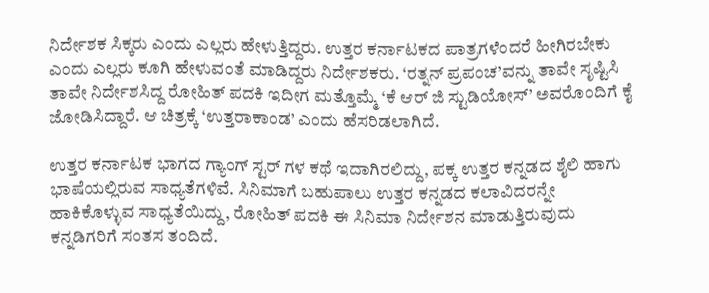ನಿರ್ದೇಶಕ ಸಿಕ್ಕರು ಎಂದು ಎಲ್ಲರು ಹೇಳುತ್ತಿದ್ದರು. ಉತ್ತರ ಕರ್ನಾಟಕದ ಪಾತ್ರಗಳೆಂದರೆ ಹೀಗಿರಬೇಕು ಎಂದು ಎಲ್ಲರು ಕೂಗಿ ಹೇಳುವಂತೆ ಮಾಡಿದ್ದರು ನಿರ್ದೇಶಕರು. ‘ರತ್ನನ್ ಪ್ರಪಂಚ’ವನ್ನು ತಾವೇ ಸೃಷ್ಟಿಸಿ ತಾವೇ ನಿರ್ದೇಶಸಿದ್ದ ರೋಹಿತ್ ಪದಕಿ ಇದೀಗ ಮತ್ತೊಮ್ಮೆ ‘ಕೆ ಆರ್ ಜಿ ಸ್ಟುಡಿಯೋಸ್’ ಅವರೊಂದಿಗೆ ಕೈ ಜೋಡಿಸಿದ್ದಾರೆ. ಆ ಚಿತ್ರಕ್ಕೆ ‘ಉತ್ತರಾಕಾಂಡ’ ಎಂದು ಹೆಸರಿಡಲಾಗಿದೆ.

ಉತ್ತರ ಕರ್ನಾಟಕ ಭಾಗದ ಗ್ಯಾಂಗ್ ಸ್ಟರ್ ಗಳ ಕಥೆ ಇದಾಗಿರಲಿದ್ದು, ಪಕ್ಕ ಉತ್ತರ ಕನ್ನಡದ ಶೈಲಿ ಹಾಗು ಭಾಷೆಯಲ್ಲಿರುವ ಸಾಧ್ಯತೆಗಳಿವೆ. ಸಿನಿಮಾಗೆ ಬಹುಪಾಲು ಉತ್ತರ ಕನ್ನಡದ ಕಲಾವಿದರನ್ನೇ ಹಾಕಿಕೊಳ್ಳುವ ಸಾಧ್ಯತೆಯಿದ್ದು, ರೋಹಿತ್ ಪದಕಿ ಈ ಸಿನಿಮಾ ನಿರ್ದೇಶನ ಮಾಡುತ್ತಿರುವುದು ಕನ್ನಡಿಗರಿಗೆ ಸಂತಸ ತಂದಿದೆ.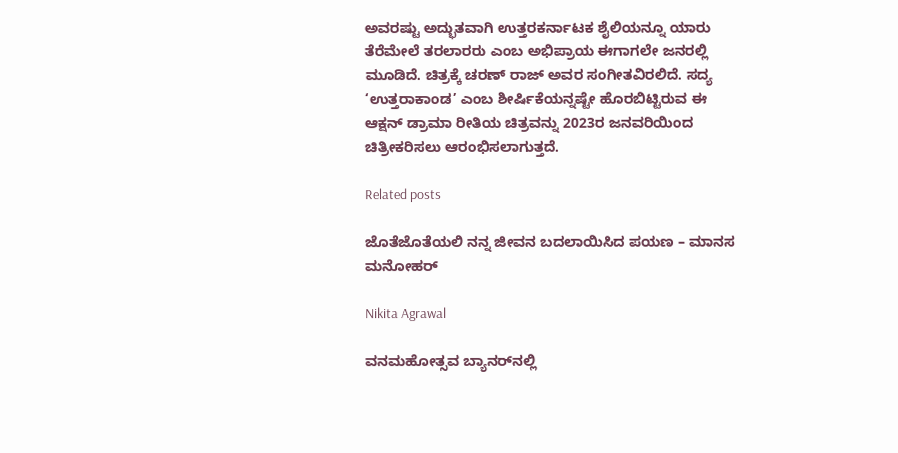ಅವರಷ್ಟು ಅದ್ಭುತವಾಗಿ ಉತ್ತರಕರ್ನಾಟಕ ಶೈಲಿಯನ್ನೂ ಯಾರು ತೆರೆಮೇಲೆ ತರಲಾರರು ಎಂಬ ಅಭಿಪ್ರಾಯ ಈಗಾಗಲೇ ಜನರಲ್ಲಿ ಮೂಡಿದೆ. ಚಿತ್ರಕ್ಕೆ ಚರಣ್ ರಾಜ್ ಅವರ ಸಂಗೀತವಿರಲಿದೆ. ಸದ್ಯ ‘ಉತ್ತರಾಕಾಂಡ’ ಎಂಬ ಶೀರ್ಷಿಕೆಯನ್ನಷ್ಟೇ ಹೊರಬಿಟ್ಟಿರುವ ಈ ಆಕ್ಷನ್ ಡ್ರಾಮಾ ರೀತಿಯ ಚಿತ್ರವನ್ನು 2023ರ ಜನವರಿಯಿಂದ ಚಿತ್ರೀಕರಿಸಲು ಆರಂಭಿಸಲಾಗುತ್ತದೆ.

Related posts

ಜೊತೆಜೊತೆಯಲಿ ನನ್ನ ಜೀವನ ಬದಲಾಯಿಸಿದ ಪಯಣ – ಮಾನಸ ಮನೋಹರ್

Nikita Agrawal

ವನಮಹೋತ್ಸವ ಬ್ಯಾನರ್‌ನಲ್ಲಿ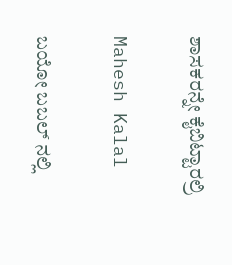ಶಾಸಕರನ್ನೇ ಕೈಬಿಟ್ಟಾರಲ್ರಿ

Mahesh Kalal

ಬಯೋ ಬಬಲ್ ನಲ್ಲಿ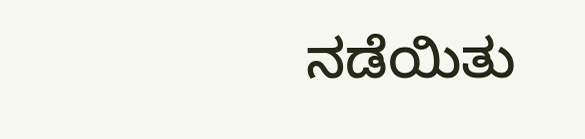ನಡೆಯಿತು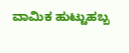ವಾಮಿಕ ಹುಟ್ಟುಹಬ್ಬ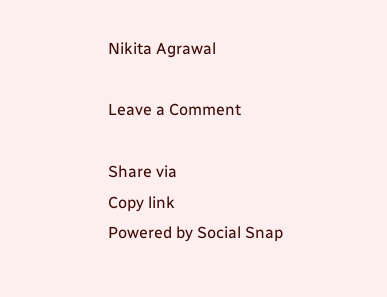Nikita Agrawal

Leave a Comment

Share via
Copy link
Powered by Social Snap